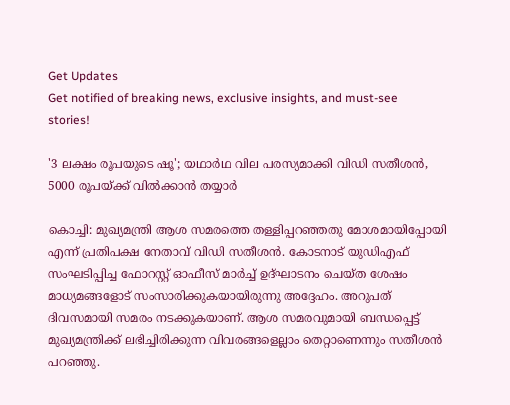Get Updates
Get notified of breaking news, exclusive insights, and must-see stories!

'3 ലക്ഷം രൂപയുടെ ഷൂ'; യഥാര്‍ഥ വില പരസ്യമാക്കി വിഡി സതീശന്‍, 5000 രൂപയ്ക്ക് വില്‍ക്കാന്‍ തയ്യാര്‍

കൊച്ചി: മുഖ്യമന്ത്രി ആശ സമരത്തെ തള്ളിപ്പറഞ്ഞതു മോശമായിപ്പോയി എന്ന് പ്രതിപക്ഷ നേതാവ് വിഡി സതീശന്‍. കോടനാട് യുഡിഎഫ് സംഘടിപ്പിച്ച ഫോറസ്റ്റ് ഓഫീസ് മാര്‍ച്ച് ഉദ്ഘാടനം ചെയ്ത ശേഷം മാധ്യമങ്ങളോട് സംസാരിക്കുകയായിരുന്നു അദ്ദേഹം. അറുപത് ദിവസമായി സമരം നടക്കുകയാണ്. ആശ സമരവുമായി ബന്ധപ്പെട്ട് മുഖ്യമന്ത്രിക്ക് ലഭിച്ചിരിക്കുന്ന വിവരങ്ങളെല്ലാം തെറ്റാണെന്നും സതീശന്‍ പറഞ്ഞു.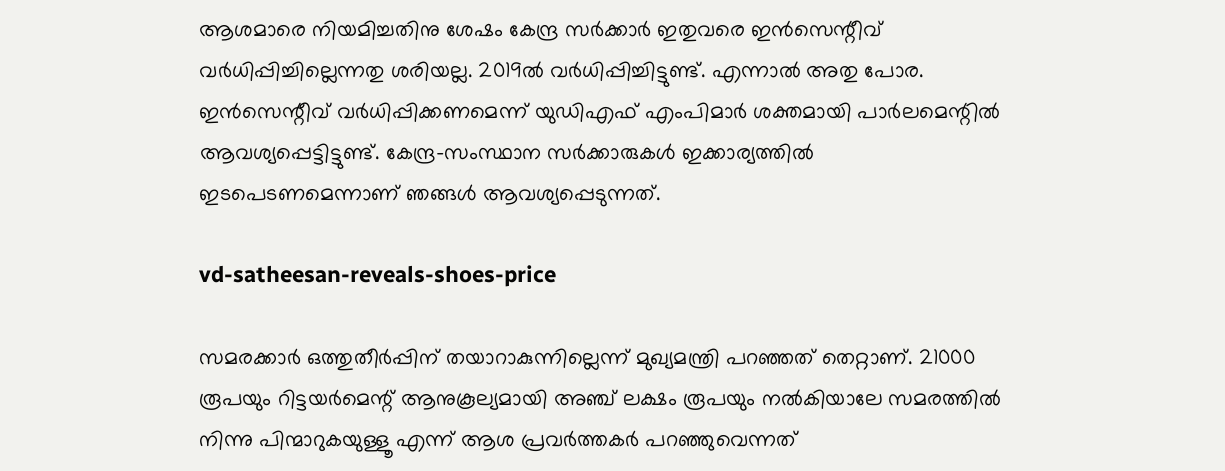ആശമാരെ നിയമിച്ചതിനു ശേഷം കേന്ദ്ര സര്‍ക്കാര്‍ ഇതുവരെ ഇന്‍സെന്റീവ് വര്‍ധിപ്പിച്ചില്ലെന്നതു ശരിയല്ല. 2019ല്‍ വര്‍ധിപ്പിച്ചിട്ടുണ്ട്. എന്നാല്‍ അതു പോര. ഇന്‍സെന്റീവ് വര്‍ധിപ്പിക്കണമെന്ന് യുഡിഎഫ് എംപിമാര്‍ ശക്തമായി പാര്‍ലമെന്റില്‍ ആവശ്യപ്പെട്ടിട്ടുണ്ട്. കേന്ദ്ര-സംസ്ഥാന സര്‍ക്കാരുകള്‍ ഇക്കാര്യത്തില്‍ ഇടപെടണമെന്നാണ് ഞങ്ങള്‍ ആവശ്യപ്പെടുന്നത്.

vd-satheesan-reveals-shoes-price

സമരക്കാര്‍ ഒത്തുതീര്‍പ്പിന് തയാറാകുന്നില്ലെന്ന് മുഖ്യമന്ത്രി പറഞ്ഞത് തെറ്റാണ്. 21000 രൂപയും റിട്ടയര്‍മെന്റ് ആനുകൂല്യമായി അഞ്ച് ലക്ഷം രൂപയും നല്‍കിയാലേ സമരത്തില്‍ നിന്നു പിന്മാറുകയുള്ളൂ എന്ന് ആശ പ്രവര്‍ത്തകര്‍ പറഞ്ഞുവെന്നത്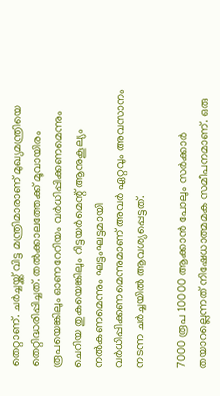തെറ്റാണ്. ചര്‍ച്ചയ്ക്ക് വിട്ട മന്ത്രിമാരാണ് മുഖ്യമന്ത്രിയെ തെറ്റിദ്ധരിപ്പിച്ചത്. തല്‍ക്കാലത്തേക്ക് മൂവായിരം രൂപയെങ്കിലും ഓണറേറിയം വര്‍ധിപ്പിക്കണമെന്നും ചെറിയ തുകയെങ്കിലും റിട്ടയര്‍മെന്റ് ആനുകൂല്യം നല്‍കണമെന്നും ഘട്ടംഘട്ടമായി വര്‍ധിപ്പിക്കണമെന്നുമാണ് അവര്‍ ഏറ്റവും അവസാനം നടന്ന ചര്‍ച്ചയില്‍ ആവശ്യപ്പെട്ടത്.

7000 രൂപ 10000 ആക്കാന്‍ പോലും സര്‍ക്കാര്‍ തയാറല്ലെന്നത് നിഷേധാത്മമക സമീപനമാണ്. ഒരു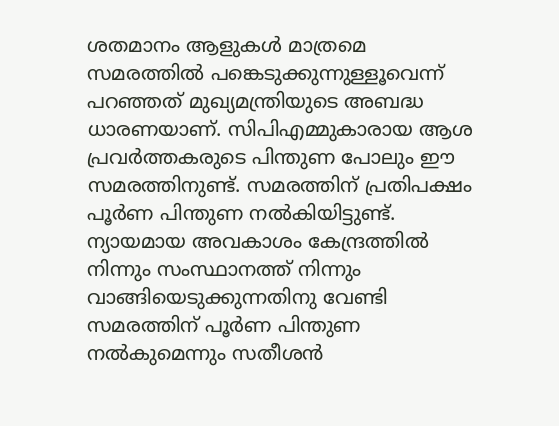ശതമാനം ആളുകള്‍ മാത്രമെ സമരത്തില്‍ പങ്കെടുക്കുന്നുള്ളൂവെന്ന് പറഞ്ഞത് മുഖ്യമന്ത്രിയുടെ അബദ്ധ ധാരണയാണ്. സിപിഎമ്മുകാരായ ആശ പ്രവര്‍ത്തകരുടെ പിന്തുണ പോലും ഈ സമരത്തിനുണ്ട്. സമരത്തിന് പ്രതിപക്ഷം പൂര്‍ണ പിന്തുണ നല്‍കിയിട്ടുണ്ട്. ന്യായമായ അവകാശം കേന്ദ്രത്തില്‍ നിന്നും സംസ്ഥാനത്ത് നിന്നും വാങ്ങിയെടുക്കുന്നതിനു വേണ്ടി സമരത്തിന് പൂര്‍ണ പിന്തുണ നല്‍കുമെന്നും സതീശന്‍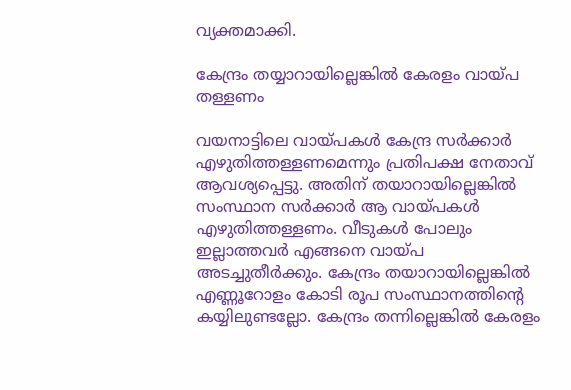വ്യക്തമാക്കി.

കേന്ദ്രം തയ്യാറായില്ലെങ്കില്‍ കേരളം വായ്പ തള്ളണം

വയനാട്ടിലെ വായ്പകള്‍ കേന്ദ്ര സര്‍ക്കാര്‍ എഴുതിത്തള്ളണമെന്നും പ്രതിപക്ഷ നേതാവ് ആവശ്യപ്പെട്ടു. അതിന് തയാറായില്ലെങ്കില്‍ സംസ്ഥാന സര്‍ക്കാര്‍ ആ വായ്പകള്‍ എഴുതിത്തള്ളണം. വീടുകള്‍ പോലും ഇല്ലാത്തവര്‍ എങ്ങനെ വായ്പ അടച്ചുതീര്‍ക്കും. കേന്ദ്രം തയാറായില്ലെങ്കില്‍ എണ്ണൂറോളം കോടി രൂപ സംസ്ഥാനത്തിന്റെ കയ്യിലുണ്ടല്ലോ. കേന്ദ്രം തന്നില്ലെങ്കില്‍ കേരളം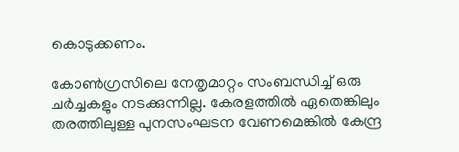കൊടുക്കണം.

കോണ്‍ഗ്രസിലെ നേതൃമാറ്റം സംബന്ധിച്ച് ഒരു ചര്‍ച്ചകളും നടക്കുന്നില്ല. കേരളത്തില്‍ ഏതെങ്കിലും തരത്തിലുള്ള പുനസംഘടന വേണമെങ്കില്‍ കേന്ദ്ര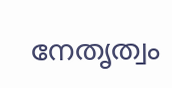നേതൃത്വം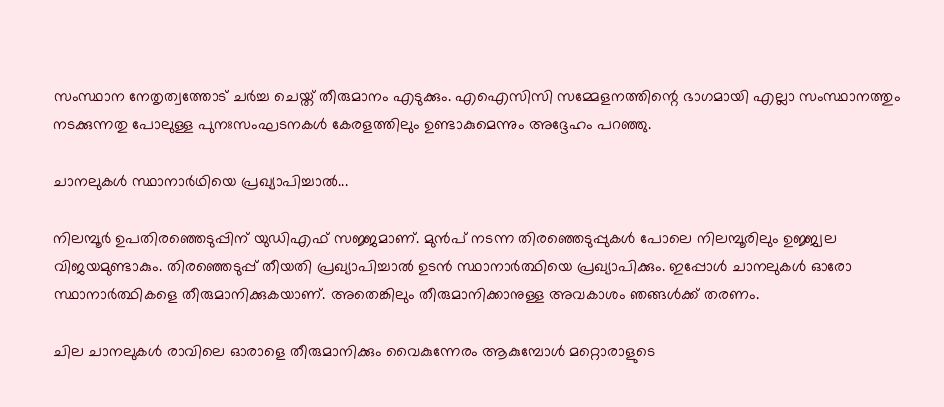സംസ്ഥാന നേതൃത്വത്തോട് ചര്‍ച്ച ചെയ്ത് തീരുമാനം എടുക്കും. എഐസിസി സമ്മേളനത്തിന്റെ ഭാഗമായി എല്ലാ സംസ്ഥാനത്തും നടക്കുന്നതു പോലുള്ള പുനഃസംഘടനകള്‍ കേരളത്തിലും ഉണ്ടാകുമെന്നും അദ്ദേഹം പറഞ്ഞു.

ചാനലുകള്‍ സ്ഥാനാര്‍ഥിയെ പ്രഖ്യാപിച്ചാല്‍...

നിലമ്പൂര്‍ ഉപതിരഞ്ഞെടുപ്പിന് യുഡിഎഫ് സജ്ജമാണ്. മുന്‍പ് നടന്ന തിരഞ്ഞെടുപ്പുകള്‍ പോലെ നിലമ്പൂരിലും ഉജ്ജ്വല വിജയമുണ്ടാകും. തിരഞ്ഞെടുപ്പ് തീയതി പ്രഖ്യാപിച്ചാല്‍ ഉടന്‍ സ്ഥാനാര്‍ത്ഥിയെ പ്രഖ്യാപിക്കും. ഇപ്പോള്‍ ചാനലുകള്‍ ഓരോ സ്ഥാനാര്‍ത്ഥികളെ തീരുമാനിക്കുകയാണ്. അതെങ്കിലും തീരുമാനിക്കാനുള്ള അവകാശം ഞങ്ങള്‍ക്ക് തരണം.

ചില ചാനലുകള്‍ രാവിലെ ഓരാളെ തീരുമാനിക്കും വൈകുന്നേരം ആകുമ്പോള്‍ മറ്റൊരാളുടെ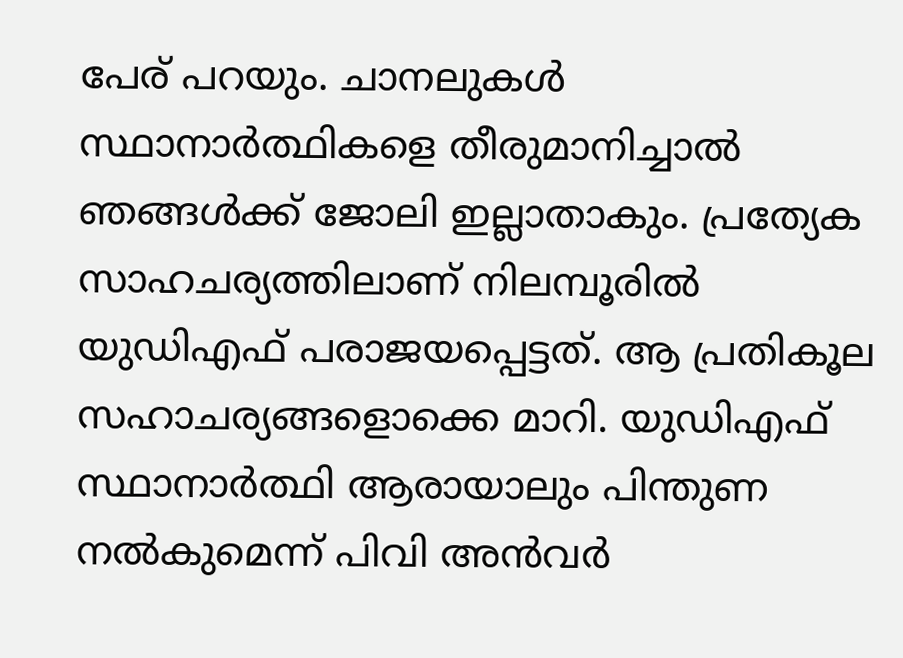പേര് പറയും. ചാനലുകള്‍ സ്ഥാനാര്‍ത്ഥികളെ തീരുമാനിച്ചാല്‍ ഞങ്ങള്‍ക്ക് ജോലി ഇല്ലാതാകും. പ്രത്യേക സാഹചര്യത്തിലാണ് നിലമ്പൂരില്‍ യുഡിഎഫ് പരാജയപ്പെട്ടത്. ആ പ്രതികൂല സഹാചര്യങ്ങളൊക്കെ മാറി. യുഡിഎഫ് സ്ഥാനാര്‍ത്ഥി ആരായാലും പിന്തുണ നല്‍കുമെന്ന് പിവി അന്‍വര്‍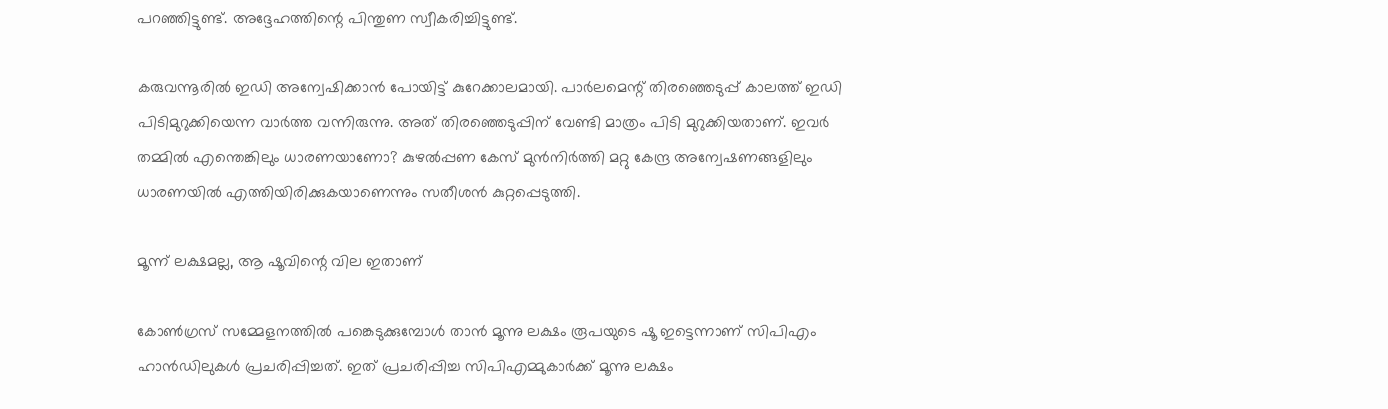പറഞ്ഞിട്ടുണ്ട്. അദ്ദേഹത്തിന്റെ പിന്തുണ സ്വീകരിച്ചിട്ടുണ്ട്.

കരുവന്നൂരില്‍ ഇഡി അന്വേഷിക്കാന്‍ പോയിട്ട് കുറേക്കാലമായി. പാര്‍ലമെന്റ് തിരഞ്ഞെടുപ്പ് കാലത്ത് ഇഡി പിടിമുറുക്കിയെന്ന വാര്‍ത്ത വന്നിരുന്നു. അത് തിരഞ്ഞെടുപ്പിന് വേണ്ടി മാത്രം പിടി മുറുക്കിയതാണ്. ഇവര്‍ തമ്മില്‍ എന്തെങ്കിലും ധാരണയാണോ? കുഴല്‍പ്പണ കേസ് മുന്‍നിര്‍ത്തി മറ്റു കേന്ദ്ര അന്വേഷണങ്ങളിലും ധാരണയില്‍ എത്തിയിരിക്കുകയാണെന്നും സതീശന്‍ കുറ്റപ്പെടുത്തി.

മൂന്ന് ലക്ഷമല്ല, ആ ഷൂവിന്റെ വില ഇതാണ്

കോണ്‍ഗ്രസ് സമ്മേളനത്തില്‍ പങ്കെടുക്കുമ്പോള്‍ താന്‍ മൂന്നു ലക്ഷം രൂപയുടെ ഷൂ ഇട്ടെന്നാണ് സിപിഎം ഹാന്‍ഡിലുകള്‍ പ്രചരിപ്പിച്ചത്. ഇത് പ്രചരിപ്പിച്ച സിപിഎമ്മുകാര്‍ക്ക് മൂന്നു ലക്ഷം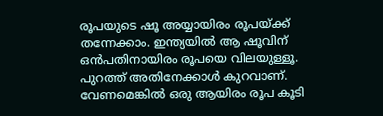രൂപയുടെ ഷൂ അയ്യായിരം രൂപയ്ക്ക് തന്നേക്കാം. ഇന്ത്യയില്‍ ആ ഷൂവിന് ഒന്‍പതിനായിരം രൂപയെ വിലയുള്ളൂ. പുറത്ത് അതിനേക്കാള്‍ കുറവാണ്. വേണമെങ്കില്‍ ഒരു ആയിരം രൂപ കൂടി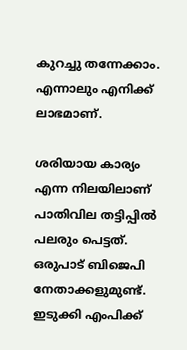കുറച്ചു തന്നേക്കാം. എന്നാലും എനിക്ക് ലാഭമാണ്.

ശരിയായ കാര്യം എന്ന നിലയിലാണ് പാതിവില തട്ടിപ്പില്‍ പലരും പെട്ടത്. ഒരുപാട് ബിജെപി നേതാക്കളുമുണ്ട്. ഇടുക്കി എംപിക്ക്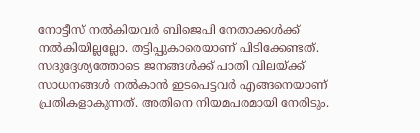നോട്ടീസ് നല്‍കിയവര്‍ ബിജെപി നേതാക്കള്‍ക്ക് നല്‍കിയില്ലല്ലോ. തട്ടിപ്പുകാരെയാണ് പിടിക്കേണ്ടത്. സദുദ്ദേശ്യത്തോടെ ജനങ്ങള്‍ക്ക് പാതി വിലയ്ക്ക് സാധനങ്ങള്‍ നല്‍കാന്‍ ഇടപെട്ടവര്‍ എങ്ങനെയാണ് പ്രതികളാകുന്നത്. അതിനെ നിയമപരമായി നേരിടും.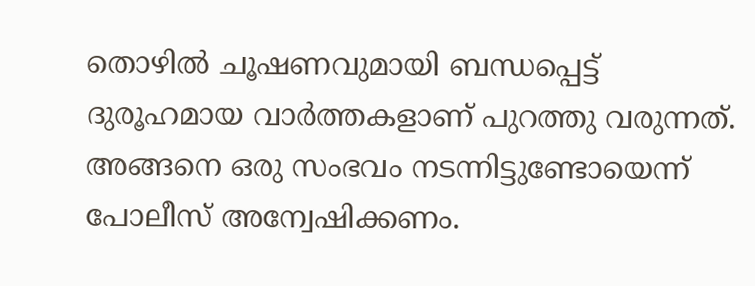തൊഴില്‍ ചൂഷണവുമായി ബന്ധപ്പെട്ട് ദുരൂഹമായ വാര്‍ത്തകളാണ് പുറത്തു വരുന്നത്. അങ്ങനെ ഒരു സംഭവം നടന്നിട്ടുണ്ടോയെന്ന് പോലീസ് അന്വേഷിക്കണം.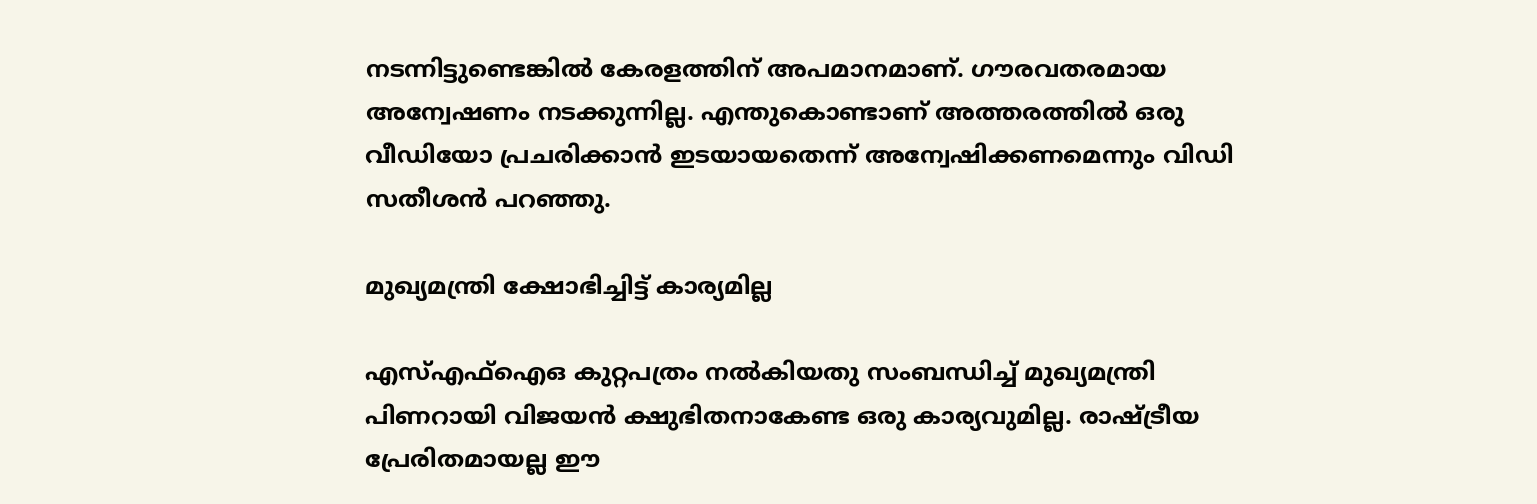നടന്നിട്ടുണ്ടെങ്കില്‍ കേരളത്തിന് അപമാനമാണ്. ഗൗരവതരമായ അന്വേഷണം നടക്കുന്നില്ല. എന്തുകൊണ്ടാണ് അത്തരത്തില്‍ ഒരു വീഡിയോ പ്രചരിക്കാന്‍ ഇടയായതെന്ന് അന്വേഷിക്കണമെന്നും വിഡി സതീശന്‍ പറഞ്ഞു.

മുഖ്യമന്ത്രി ക്ഷോഭിച്ചിട്ട് കാര്യമില്ല

എസ്എഫ്‌ഐഒ കുറ്റപത്രം നല്‍കിയതു സംബന്ധിച്ച് മുഖ്യമന്ത്രി പിണറായി വിജയന്‍ ക്ഷുഭിതനാകേണ്ട ഒരു കാര്യവുമില്ല. രാഷ്ട്രീയ പ്രേരിതമായല്ല ഈ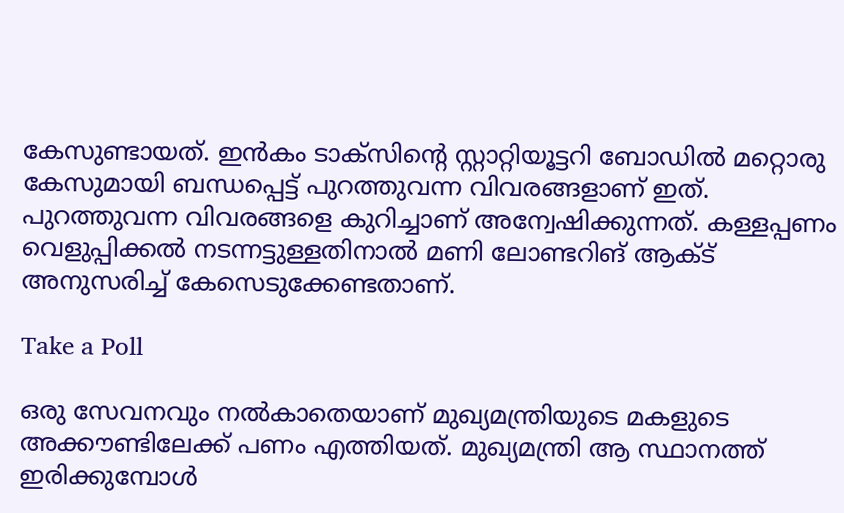കേസുണ്ടായത്. ഇന്‍കം ടാക്സിന്റെ സ്റ്റാറ്റിയൂട്ടറി ബോഡില്‍ മറ്റൊരു കേസുമായി ബന്ധപ്പെട്ട് പുറത്തുവന്ന വിവരങ്ങളാണ് ഇത്. പുറത്തുവന്ന വിവരങ്ങളെ കുറിച്ചാണ് അന്വേഷിക്കുന്നത്. കള്ളപ്പണം വെളുപ്പിക്കല്‍ നടന്നട്ടുള്ളതിനാല്‍ മണി ലോണ്ടറിങ് ആക്ട് അനുസരിച്ച് കേസെടുക്കേണ്ടതാണ്.

Take a Poll

ഒരു സേവനവും നല്‍കാതെയാണ് മുഖ്യമന്ത്രിയുടെ മകളുടെ അക്കൗണ്ടിലേക്ക് പണം എത്തിയത്. മുഖ്യമന്ത്രി ആ സ്ഥാനത്ത് ഇരിക്കുമ്പോള്‍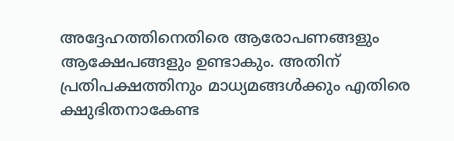അദ്ദേഹത്തിനെതിരെ ആരോപണങ്ങളും ആക്ഷേപങ്ങളും ഉണ്ടാകും. അതിന് പ്രതിപക്ഷത്തിനും മാധ്യമങ്ങള്‍ക്കും എതിരെ ക്ഷുഭിതനാകേണ്ട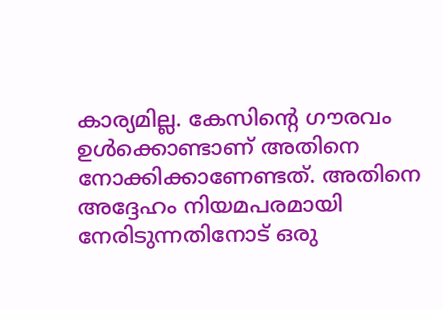കാര്യമില്ല. കേസിന്റെ ഗൗരവം ഉള്‍ക്കൊണ്ടാണ് അതിനെ നോക്കിക്കാണേണ്ടത്. അതിനെ അദ്ദേഹം നിയമപരമായി നേരിടുന്നതിനോട് ഒരു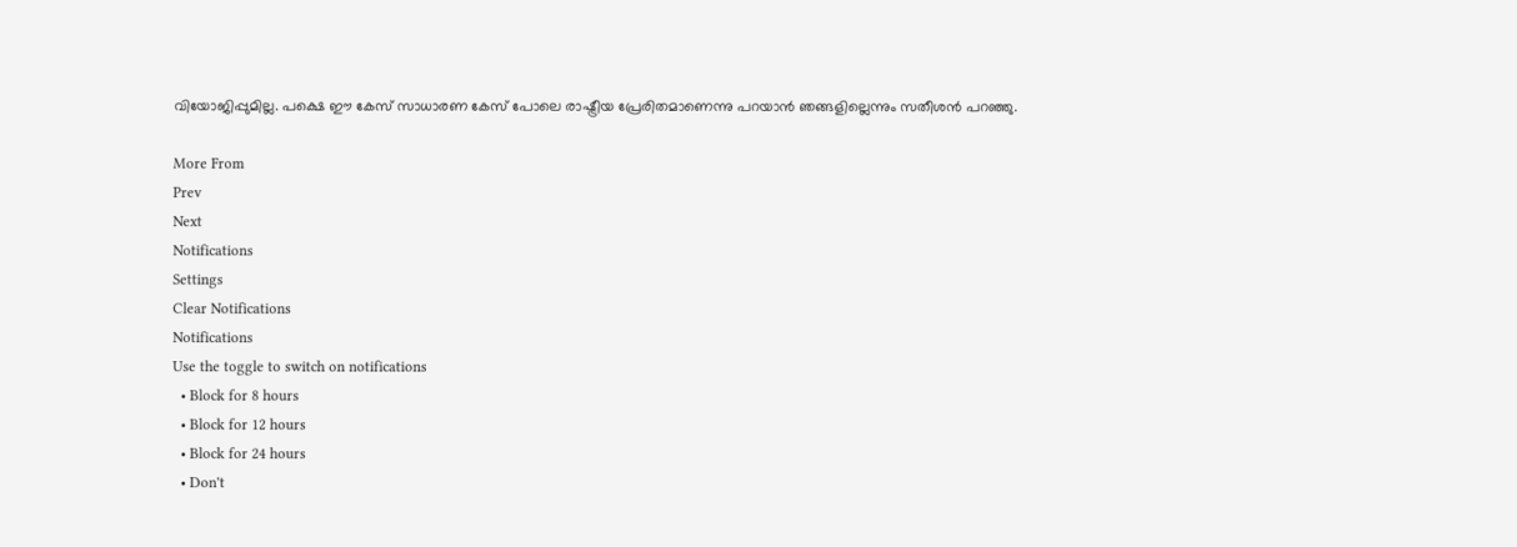വിയോജിപ്പുമില്ല. പക്ഷെ ഈ കേസ് സാധാരണ കേസ് പോലെ രാഷ്ട്രീയ പ്രേരിതമാണെന്നു പറയാന്‍ ഞങ്ങളില്ലെന്നും സതീശന്‍ പറഞ്ഞു.

More From
Prev
Next
Notifications
Settings
Clear Notifications
Notifications
Use the toggle to switch on notifications
  • Block for 8 hours
  • Block for 12 hours
  • Block for 24 hours
  • Don't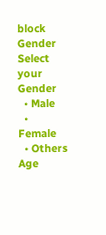block
Gender
Select your Gender
  • Male
  • Female
  • Others
Age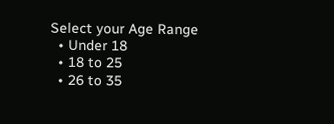Select your Age Range
  • Under 18
  • 18 to 25
  • 26 to 35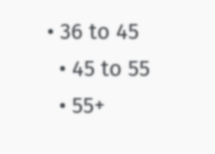• 36 to 45
  • 45 to 55
  • 55+